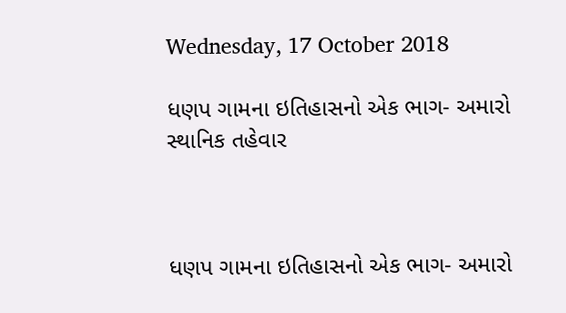Wednesday, 17 October 2018

ધણપ ગામના ઇતિહાસનો એક ભાગ- અમારો સ્થાનિક તહેવાર



ધણપ ગામના ઇતિહાસનો એક ભાગ- અમારો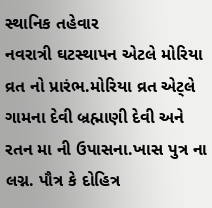સ્થાનિક તહેવાર
નવરાત્રી ઘટસ્થાપન એટલે મોરિયા વ્રત નો પ્રારંભ.મોરિયા વ્રત એટ્લે ગામના દેવી બ્રહ્માણી દેવી અને રતન મા ની ઉપાસના.ખાસ પુત્ર ના લગ્ન. પૌત્ર કે દોહિત્ર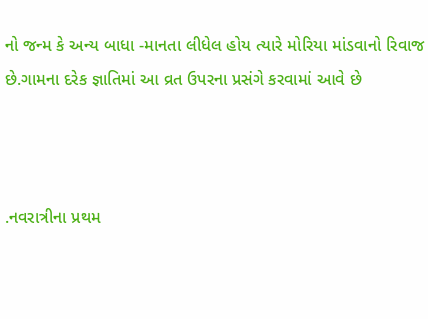નો જન્મ કે અન્ય બાધા -માનતા લીધેલ હોય ત્યારે મોરિયા માંડવાનો રિવાજ છે.ગામના દરેક જ્ઞાતિમાં આ વ્રત ઉપરના પ્રસંગે કરવામાં આવે છે



.નવરાત્રીના પ્રથમ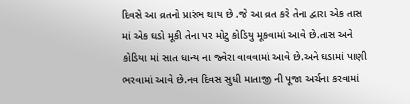દિવસે આ વ્રતનો પ્રારંભ થાય છે .જે આ વ્રત કરે તેના દ્વારા એક તાસ માં એક ઘડો મૂકી તેના પર મોટુ કોડિયુ મૂકવામાં આવે છે.તાસ અને કોડિયા માં સાત ધાન્ય ના જ્વેરા વાવવામાં આવે છે.અને ઘડામાં પાણી ભરવામાં આવે છે.નવ દિવસ સુધી માતાજી ની પૂજા અર્ચના કરવામાં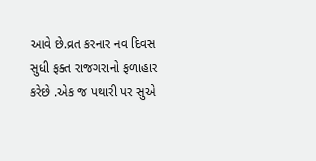આવે છે.વ્રત કરનાર નવ દિવસ સુધી ફક્ત રાજગરાનો ફળાહાર કરેછે .એક જ પથારી પર સુએ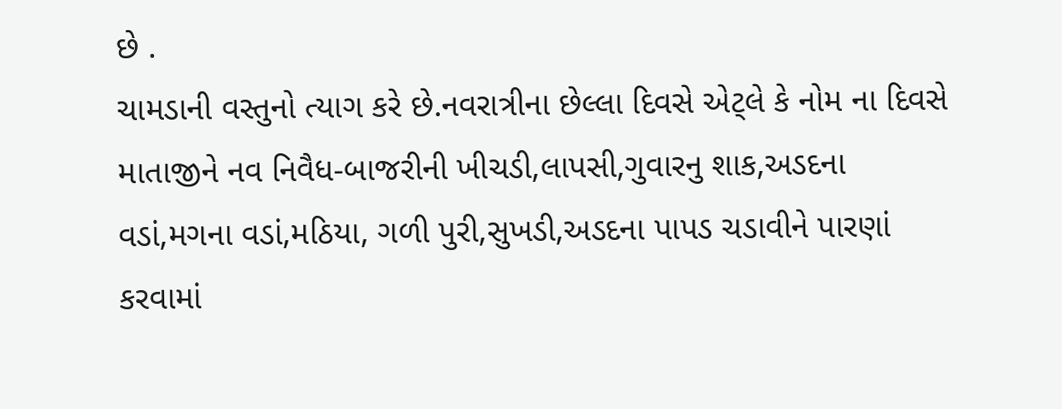છે .
ચામડાની વસ્તુનો ત્યાગ કરે છે.નવરાત્રીના છેલ્લા દિવસે એટ્લે કે નોમ ના દિવસે માતાજીને નવ નિવૈધ-બાજરીની ખીચડી,લાપસી,ગુવારનુ શાક,અ‍ડદના વડાં,મગના વડાં,મઠિયા, ગળી પુરી,સુખડી,અ‍ડદના પાપડ ચડાવીને પારણાં કરવામાં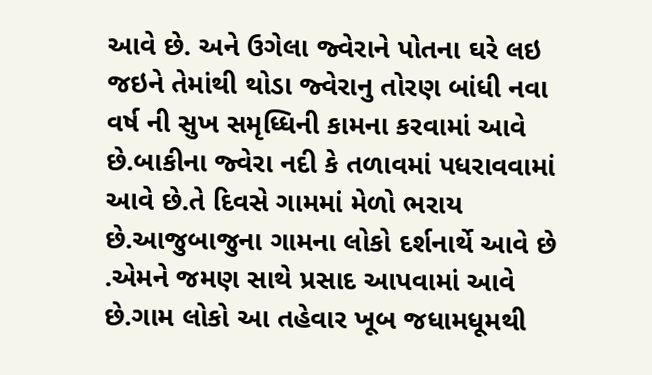આવે છે. અને ઉગેલા જ્વેરાને પોતના ઘરે લઇ જઇને તેમાંથી થોડા જ્વેરાનુ તોરણ બાંધી નવા વર્ષ ની સુખ સમૃધ્ધિની કામના કરવામાં આવે છે.બાકીના જ્વેરા નદી કે તળાવમાં પધરાવવામાં આવે છે.તે દિવસે ગામમાં મેળો ભરાય છે.આજુબાજુના ગામના લોકો દર્શનાર્થે આવે છે .એમને જમણ સાથે પ્રસાદ આપવામાં આવે છે.ગામ લોકો આ તહેવાર ખૂબ જધામધૂમથી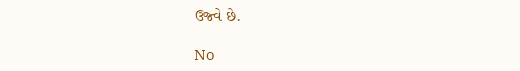ઉજ્વે છે.

No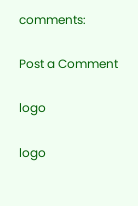comments:

Post a Comment

logo

logo